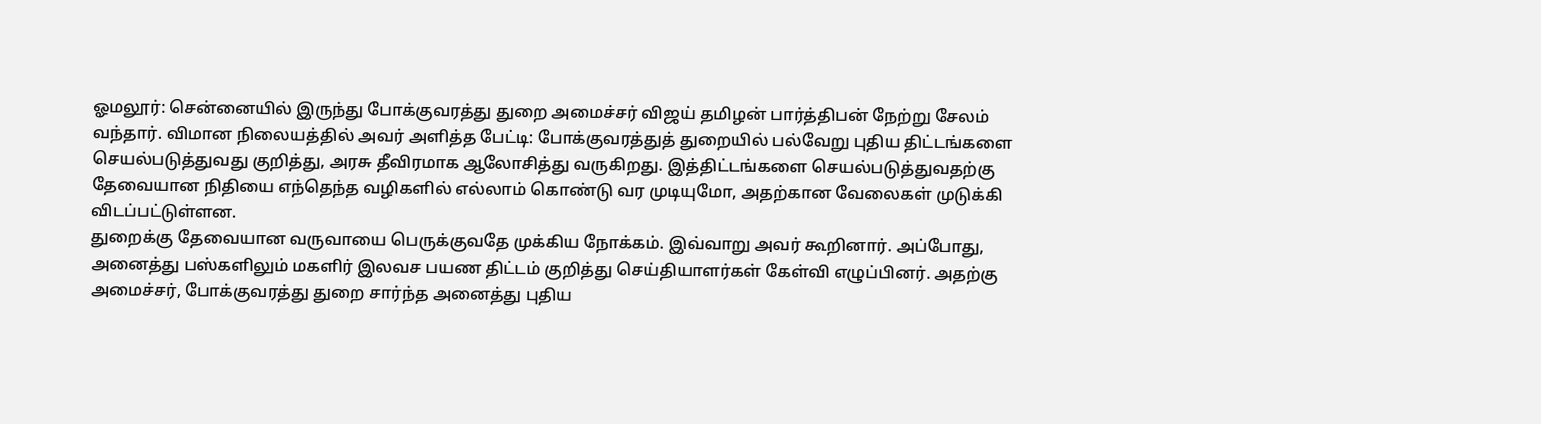ஓமலூர்: சென்னையில் இருந்து போக்குவரத்து துறை அமைச்சர் விஜய் தமிழன் பார்த்திபன் நேற்று சேலம் வந்தார். விமான நிலையத்தில் அவர் அளித்த பேட்டி: போக்குவரத்துத் துறையில் பல்வேறு புதிய திட்டங்களை செயல்படுத்துவது குறித்து, அரசு தீவிரமாக ஆலோசித்து வருகிறது. இத்திட்டங்களை செயல்படுத்துவதற்கு தேவையான நிதியை எந்தெந்த வழிகளில் எல்லாம் கொண்டு வர முடியுமோ, அதற்கான வேலைகள் முடுக்கி விடப்பட்டுள்ளன.
துறைக்கு தேவையான வருவாயை பெருக்குவதே முக்கிய நோக்கம். இவ்வாறு அவர் கூறினார். அப்போது, அனைத்து பஸ்களிலும் மகளிர் இலவச பயண திட்டம் குறித்து செய்தியாளர்கள் கேள்வி எழுப்பினர். அதற்கு அமைச்சர், போக்குவரத்து துறை சார்ந்த அனைத்து புதிய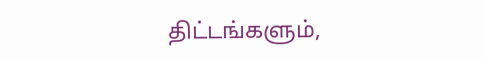திட்டங்களும்,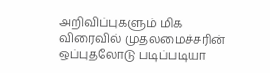அறிவிப்புகளும் மிக விரைவில் முதலமைச்சரின் ஒப்புதலோடு படிப்படியா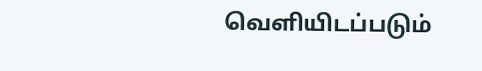வெளியிடப்படும்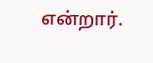என்றார்.